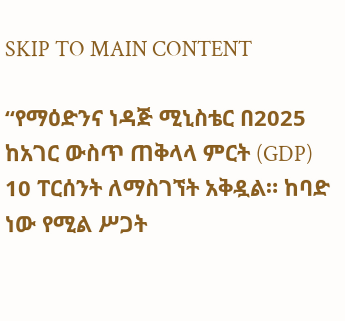SKIP TO MAIN CONTENT

“የማዕድንና ነዳጅ ሚኒስቴር በ2025 ከአገር ውስጥ ጠቅላላ ምርት (GDP) 10 ፐርሰንት ለማስገኘት አቅዷል። ከባድ ነው የሚል ሥጋት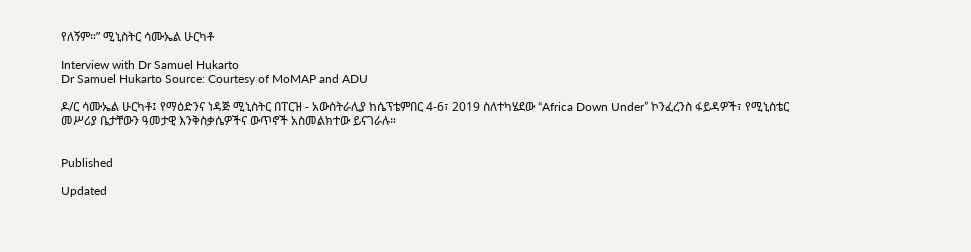የለኝም።” ሚኒስትር ሳሙኤል ሁርካቶ

Interview with Dr Samuel Hukarto
Dr Samuel Hukarto Source: Courtesy of MoMAP and ADU

ዶ/ር ሳሙኤል ሁርካቶ፤ የማዕድንና ነዳጅ ሚኒስትር በፐርዝ - አውስትራሊያ ከሴፕቴምበር 4-6፣ 2019 ስለተካሄደው “Africa Down Under” ኮንፈረንስ ፋይዳዎች፣ የሚኒስቴር መሥሪያ ቤታቸውን ዓመታዊ እንቅስቃሴዎችና ውጥኖች አስመልክተው ይናገራሉ።


Published

Updated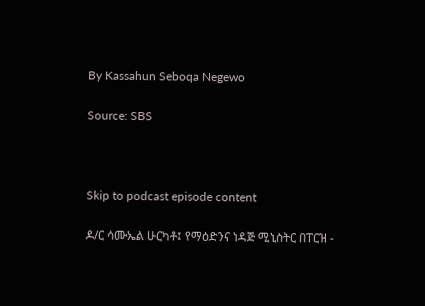By Kassahun Seboqa Negewo

Source: SBS



Skip to podcast episode content

ዶ/ር ሳሙኤል ሁርካቶ፤ የማዕድንና ነዳጅ ሚኒስትር በፐርዝ -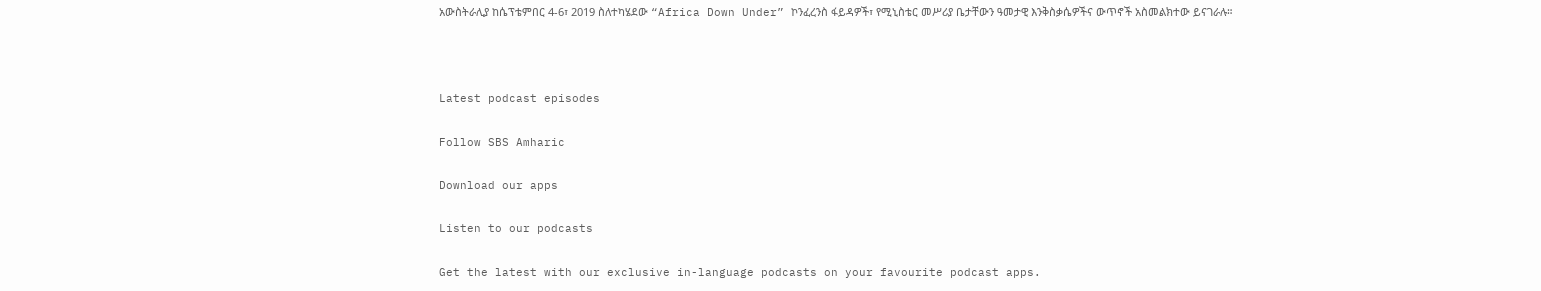አውስትራሊያ ከሴፕቴምበር 4-6፣ 2019 ስለተካሄደው “Africa Down Under” ኮንፈረንስ ፋይዳዎች፣ የሚኒስቴር መሥሪያ ቤታቸውን ዓመታዊ እንቅስቃሴዎችና ውጥኖች አስመልክተው ይናገራሉ።



Latest podcast episodes

Follow SBS Amharic

Download our apps

Listen to our podcasts

Get the latest with our exclusive in-language podcasts on your favourite podcast apps.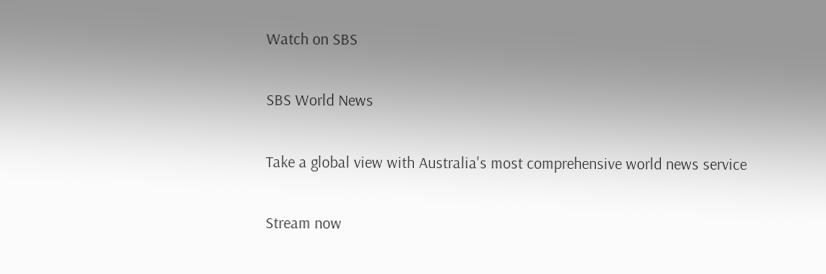Watch on SBS

SBS World News

Take a global view with Australia's most comprehensive world news service

Stream now